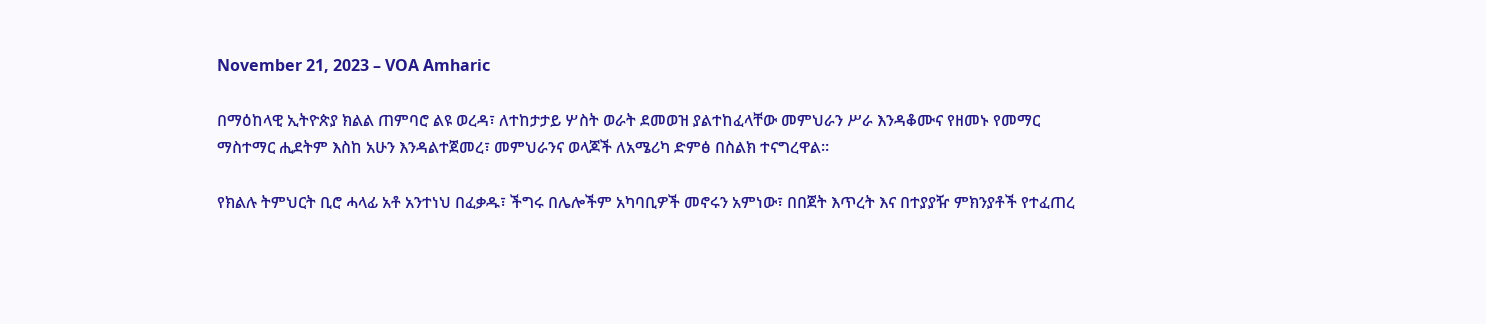November 21, 2023 – VOA Amharic

በማዕከላዊ ኢትዮጵያ ክልል ጠምባሮ ልዩ ወረዳ፣ ለተከታታይ ሦስት ወራት ደመወዝ ያልተከፈላቸው መምህራን ሥራ እንዳቆሙና የዘመኑ የመማር ማስተማር ሒደትም እስከ አሁን እንዳልተጀመረ፣ መምህራንና ወላጆች ለአሜሪካ ድምፅ በስልክ ተናግረዋል።

የክልሉ ትምህርት ቢሮ ሓላፊ አቶ አንተነህ በፈቃዱ፣ ችግሩ በሌሎችም አካባቢዎች መኖሩን አምነው፣ በበጀት እጥረት እና በተያያዥ ምክንያቶች የተፈጠረ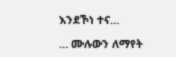እንደኾነ ተና…

… ሙሉውን ለማየት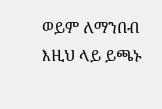ወይም ለማንበብ እዚህ ላይ ይጫኑ